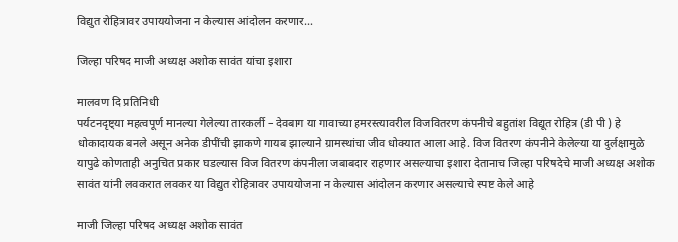विद्युत रोहित्रावर उपाययोजना न केल्यास आंदोलन करणार…

जिल्हा परिषद माजी अध्यक्ष अशोक सावंत यांचा इशारा

मालवण दि प्रतिनिधी
पर्यटनदृष्ट्या महत्वपूर्ण मानल्या गेलेल्या तारकर्ली – देवबाग या गावाच्या हमरस्त्यावरील विजवितरण कंपनीचे बहुतांश विद्यूत रोहित्र (डी पी ) हे धोकादायक बनले असून अनेक डीपींची झाकणे गायब झाल्याने ग्रामस्थांचा जीव धोक्यात आला आहे. विज वितरण कंपनीने केलेल्या या दुर्लक्षामुळे यापुढे कोणताही अनुचित प्रकार घडल्यास विज वितरण कंपनीला जबाबदार राहणार असल्याचा इशारा देतानाच जिल्हा परिषदेचे माजी अध्यक्ष अशोक सावंत यांनी लवकरात लवकर या विद्युत रोहित्रावर उपाययोजना न केल्यास आंदोलन करणार असल्याचे स्पष्ट केले आहे

माजी जिल्हा परिषद अध्यक्ष अशोक सावंत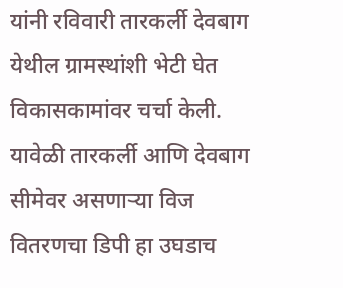यांनी रविवारी तारकर्ली देवबाग येथील ग्रामस्थांशी भेटी घेत विकासकामांवर चर्चा केली. यावेळी तारकर्ली आणि देवबाग सीमेवर असणाऱ्या विज वितरणचा डिपी हा उघडाच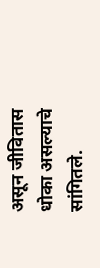असून जीवितास धोका असल्याचे सांगितले.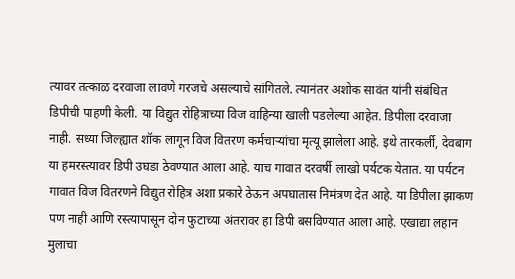त्यावर तत्काळ दरवाजा लावणे गरजचे असल्याचे सांगितले. त्यानंतर अशोक सावंत यांनी संबंधित डिपीची पाहणी केली. या विद्युत रोहित्राच्या विज वाहिन्या खाली पडलेल्या आहेत. डिपीला दरवाजा नाही. सध्या जिल्ह्यात शॉक लागून विज वितरण कर्मचाऱ्यांचा मृत्यू झालेला आहे. इथे तारकर्ली, देवबाग या हमरस्त्यावर डिपी उघडा ठेवण्यात आला आहे. याच गावात दरवर्षी लाखो पर्यटक येतात. या पर्यटन गावात विज वितरणने विद्युत रोहित्र अशा प्रकारे ठेऊन अपघातास निमंत्रण देत आहे. या डिपीला झाकण पण नाही आणि रस्त्यापासून दोन फुटाच्या अंतरावर हा डिपी बसविण्यात आला आहे. एखाद्या लहान मुलाचा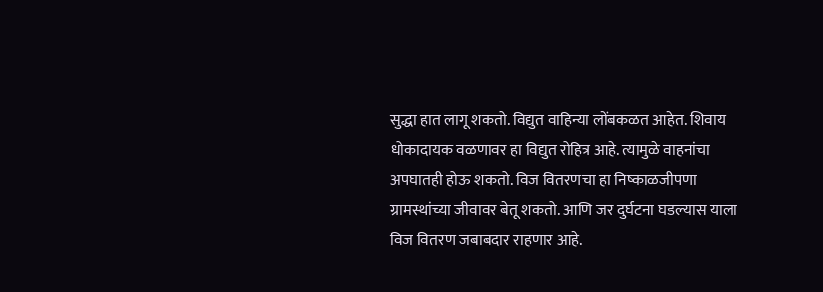सुद्धा हात लागू शकतो. विद्युत वाहिन्या लोंबकळत आहेत. शिवाय धोकादायक वळणावर हा विद्युत रोहित्र आहे. त्यामुळे वाहनांचा अपघातही होऊ शकतो. विज वितरणचा हा निष्काळजीपणा ग्रामस्थांच्या जीवावर बेतू शकतो. आणि जर दुर्घटना घडल्यास याला विज वितरण जबाबदार राहणार आहे.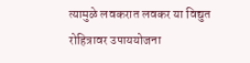त्यामुळे लवकरात लवकर या विद्युत रोहित्रावर उपाययोजना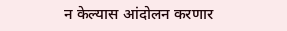न केल्यास आंदोलन करणार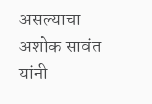असल्याचा अशोक सावंत यांनी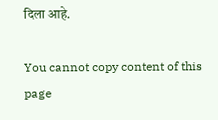दिला आहे.

You cannot copy content of this page